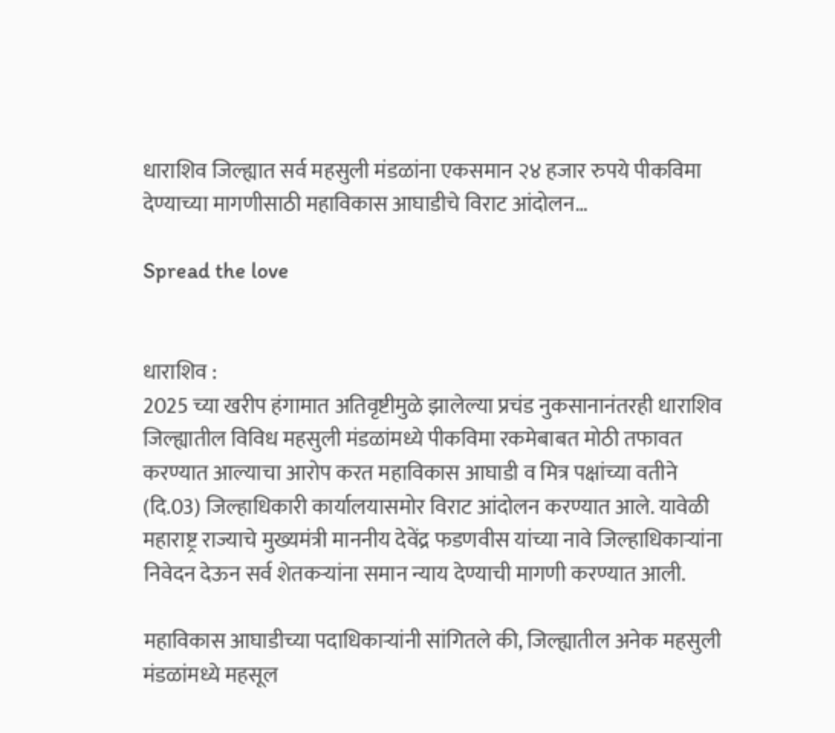धाराशिव जिल्ह्यात सर्व महसुली मंडळांना एकसमान २४ हजार रुपये पीकविमा देण्याच्या मागणीसाठी महाविकास आघाडीचे विराट आंदोलन…

Spread the love


धाराशिव :
2025 च्या खरीप हंगामात अतिवृष्टीमुळे झालेल्या प्रचंड नुकसानानंतरही धाराशिव जिल्ह्यातील विविध महसुली मंडळांमध्ये पीकविमा रकमेबाबत मोठी तफावत करण्यात आल्याचा आरोप करत महाविकास आघाडी व मित्र पक्षांच्या वतीने (दि.03) जिल्हाधिकारी कार्यालयासमोर विराट आंदोलन करण्यात आले. यावेळी महाराष्ट्र राज्याचे मुख्यमंत्री माननीय देवेंद्र फडणवीस यांच्या नावे जिल्हाधिकाऱ्यांना निवेदन देऊन सर्व शेतकऱ्यांना समान न्याय देण्याची मागणी करण्यात आली.

महाविकास आघाडीच्या पदाधिकाऱ्यांनी सांगितले की, जिल्ह्यातील अनेक महसुली मंडळांमध्ये महसूल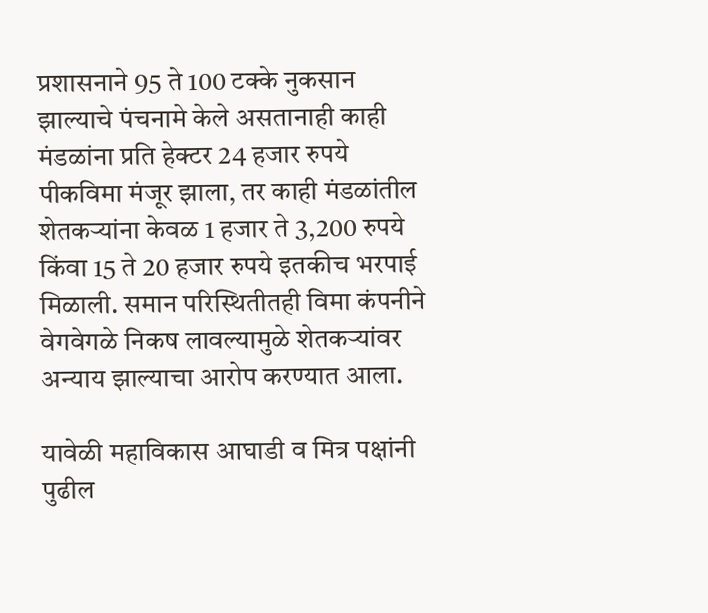प्रशासनाने 95 ते 100 टक्के नुकसान झाल्याचे पंचनामे केले असतानाही काही मंडळांना प्रति हेक्टर 24 हजार रुपये पीकविमा मंजूर झाला, तर काही मंडळांतील शेतकऱ्यांना केवळ 1 हजार ते 3,200 रुपये किंवा 15 ते 20 हजार रुपये इतकीच भरपाई मिळाली. समान परिस्थितीतही विमा कंपनीने वेगवेगळे निकष लावल्यामुळे शेतकऱ्यांवर अन्याय झाल्याचा आरोप करण्यात आला.

यावेळी महाविकास आघाडी व मित्र पक्षांनी पुढील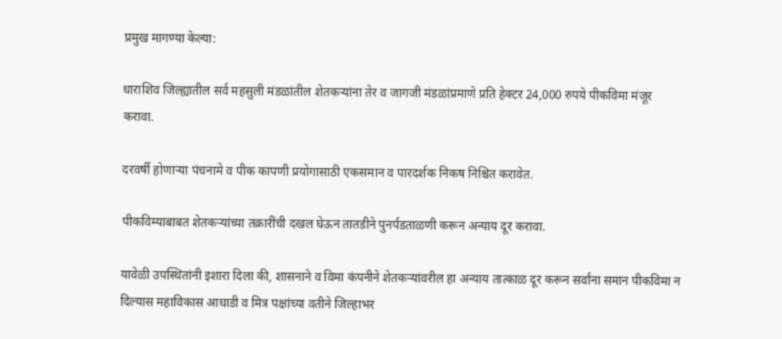प्रमुख मागण्या केल्या:

धाराशिव जिल्ह्यातील सर्व महसुली मंडळांतील शेतकऱ्यांना तेर व जागजी मंडळांप्रमाणे प्रति हेक्टर 24,000 रुपये पीकविमा मंजूर करावा.

दरवर्षी होणाऱ्या पंचनामे व पीक कापणी प्रयोगासाठी एकसमान व पारदर्शक निकष निश्चित करावेत.

पीकविम्याबाबत शेतकऱ्यांच्या तक्रारींची दखल घेऊन तातडीने पुनर्पडताळणी करून अन्याय दूर करावा.

यावेळी उपस्थितांनी इशारा दिला की, शासनाने व विमा कंपनीने शेतकऱ्यांवरील हा अन्याय तात्काळ दूर करून सर्वांना समान पीकविमा न दिल्यास महाविकास आघाडी व मित्र पक्षांच्या वतीने जिल्हाभर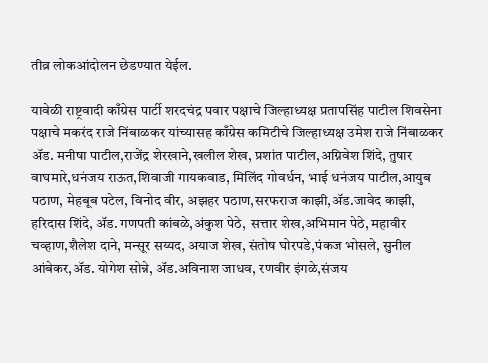तीव्र लोकआंदोलन छेडण्यात येईल.

यावेळी राष्ट्रवादी काँग्रेस पार्टी शरदचंद्र पवार पक्षाचे जिल्हाध्यक्ष प्रतापसिंह पाटील शिवसेना पक्षाचे मकरंद राजे निंबाळकर यांच्यासह काँग्रेस कमिटीचे जिल्हाध्यक्ष उमेश राजे निंबाळकर ॲड. मनीषा पाटील,राजेंद्र शेरखाने,खलील शेख, प्रशांत पाटील,अग्निवेश शिंदे, तुषार वाघमारे,धनंजय राऊत,शिवाजी गायकवाड, मिलिंद गोवर्धन, भाई धनंजय पाटील,आयुब पठाण, मेहबूब पटेल, विनोद वीर, अझहर पठाण,सरफराज काझी,ॲड.जावेद काझी, हरिदास शिंदे, ॲड. गणपती कांबळे,अंकुश पेठे,  सत्तार शेख,अभिमान पेठे, महावीर चव्हाण,शैलेश दाने, मन्सूर सय्यद, अयाज शेख, संतोष घोरपडे,पंकज भोसले, सुनील आंबेकर,ॲड. योगेश सोन्ने, ॲड.अविनाश जाधव, रणवीर इंगळे,संजय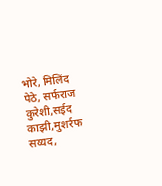भोरे, मिलिंद पेठे, सर्फराज कुरेशी,सईद काझी,मुशर्रफ सय्यद,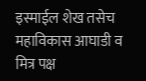इस्माईल शेख तसेच  महाविकास आघाडी व मित्र पक्ष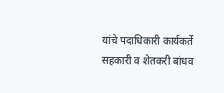यांचे पदाधिकारी कार्यकर्ते सहकारी व शेतकरी बांधव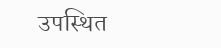उपस्थित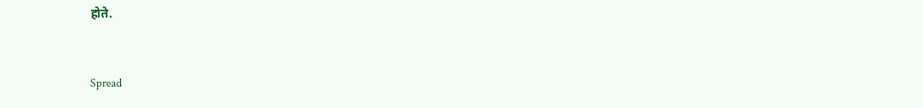होते.


Spread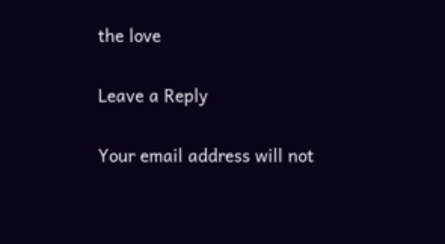the love

Leave a Reply

Your email address will not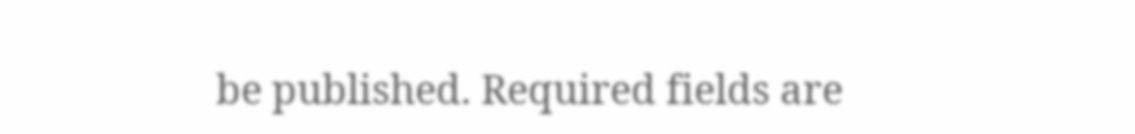be published. Required fields are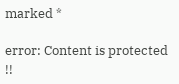marked *

error: Content is protected !!